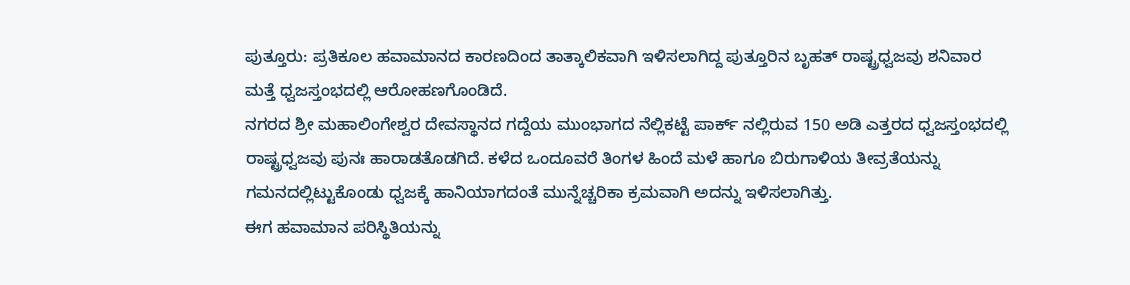ಪುತ್ತೂರು: ಪ್ರತಿಕೂಲ ಹವಾಮಾನದ ಕಾರಣದಿಂದ ತಾತ್ಕಾಲಿಕವಾಗಿ ಇಳಿಸಲಾಗಿದ್ದ ಪುತ್ತೂರಿನ ಬೃಹತ್ ರಾಷ್ಟ್ರಧ್ವಜವು ಶನಿವಾರ ಮತ್ತೆ ಧ್ವಜಸ್ತಂಭದಲ್ಲಿ ಆರೋಹಣಗೊಂಡಿದೆ.
ನಗರದ ಶ್ರೀ ಮಹಾಲಿಂಗೇಶ್ವರ ದೇವಸ್ಥಾನದ ಗದ್ದೆಯ ಮುಂಭಾಗದ ನೆಲ್ಲಿಕಟ್ಟೆ ಪಾರ್ಕ್ ನಲ್ಲಿರುವ 150 ಅಡಿ ಎತ್ತರದ ಧ್ವಜಸ್ತಂಭದಲ್ಲಿ ರಾಷ್ಟ್ರಧ್ವಜವು ಪುನಃ ಹಾರಾಡತೊಡಗಿದೆ. ಕಳೆದ ಒಂದೂವರೆ ತಿಂಗಳ ಹಿಂದೆ ಮಳೆ ಹಾಗೂ ಬಿರುಗಾಳಿಯ ತೀವ್ರತೆಯನ್ನು ಗಮನದಲ್ಲಿಟ್ಟುಕೊಂಡು ಧ್ವಜಕ್ಕೆ ಹಾನಿಯಾಗದಂತೆ ಮುನ್ನೆಚ್ಚರಿಕಾ ಕ್ರಮವಾಗಿ ಅದನ್ನು ಇಳಿಸಲಾಗಿತ್ತು.
ಈಗ ಹವಾಮಾನ ಪರಿಸ್ಥಿತಿಯನ್ನು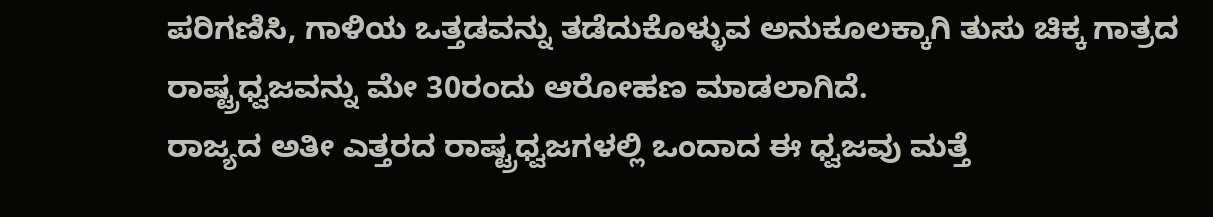ಪರಿಗಣಿಸಿ, ಗಾಳಿಯ ಒತ್ತಡವನ್ನು ತಡೆದುಕೊಳ್ಳುವ ಅನುಕೂಲಕ್ಕಾಗಿ ತುಸು ಚಿಕ್ಕ ಗಾತ್ರದ ರಾಷ್ಟ್ರಧ್ವಜವನ್ನು ಮೇ 30ರಂದು ಆರೋಹಣ ಮಾಡಲಾಗಿದೆ.
ರಾಜ್ಯದ ಅತೀ ಎತ್ತರದ ರಾಷ್ಟ್ರಧ್ವಜಗಳಲ್ಲಿ ಒಂದಾದ ಈ ಧ್ವಜವು ಮತ್ತೆ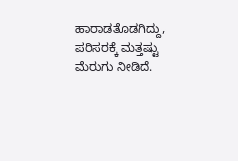ಹಾರಾಡತೊಡಗಿದ್ದು, ಪರಿಸರಕ್ಕೆ ಮತ್ತಷ್ಟು ಮೆರುಗು ನೀಡಿದೆ.